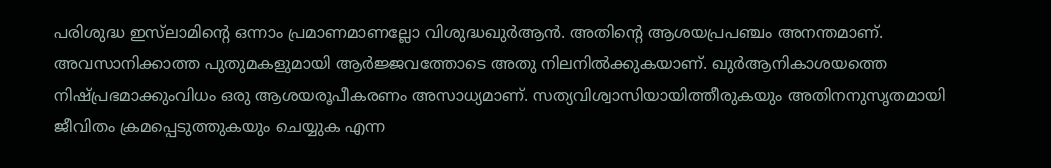പരിശുദ്ധ ഇസ്‌ലാമിന്റെ ഒന്നാം പ്രമാണമാണല്ലോ വിശുദ്ധഖുര്‍ആന്‍. അതിന്റെ ആശയപ്രപഞ്ചം അനന്തമാണ്. അവസാനിക്കാത്ത പുതുമകളുമായി ആര്‍ജ്ജവത്തോടെ അതു നിലനില്‍ക്കുകയാണ്. ഖുര്‍ആനികാശയത്തെ നിഷ്പ്രഭമാക്കുംവിധം ഒരു ആശയരൂപീകരണം അസാധ്യമാണ്. സത്യവിശ്വാസിയായിത്തീരുകയും അതിനനുസൃതമായി ജീവിതം ക്രമപ്പെടുത്തുകയും ചെയ്യുക എന്ന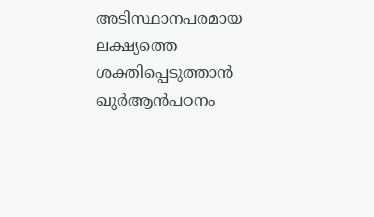അടിസ്ഥാനപരമായ ലക്ഷ്യത്തെ ശക്തിപ്പെടുത്താന്‍ ഖുര്‍ആന്‍പഠനം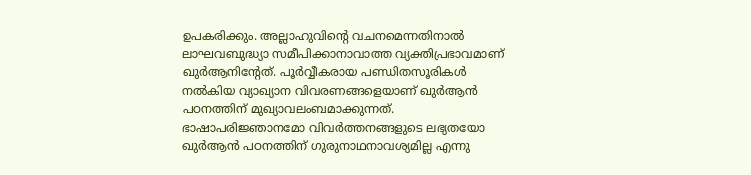ഉപകരിക്കും. അല്ലാഹുവിന്റെ വചനമെന്നതിനാല്‍ ലാഘവബുദ്ധ്യാ സമീപിക്കാനാവാത്ത വ്യക്തിപ്രഭാവമാണ് ഖുര്‍ആനിന്റേത്. പൂര്‍വ്വീകരായ പണ്ഡിതസൂരികള്‍ നല്‍കിയ വ്യാഖ്യാന വിവരണങ്ങളെയാണ് ഖുര്‍ആന്‍ പഠനത്തിന് മുഖ്യാവലംബമാക്കുന്നത്. ഭാഷാപരിജ്ഞാനമോ വിവര്‍ത്തനങ്ങളുടെ ലഭ്യതയോ ഖുര്‍ആന്‍ പഠനത്തിന് ഗുരുനാഥനാവശ്യമില്ല എന്നു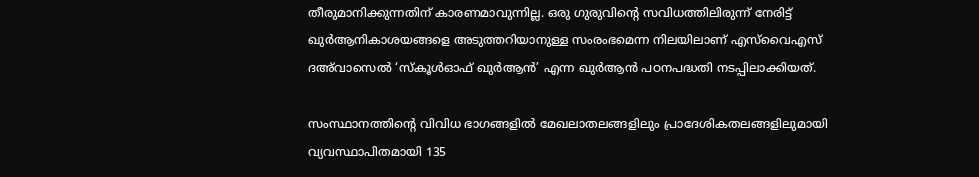തീരുമാനിക്കുന്നതിന് കാരണമാവുന്നില്ല. ഒരു ഗുരുവിന്റെ സവിധത്തിലിരുന്ന് നേരിട്ട് ഖുര്‍ആനികാശയങ്ങളെ അടുത്തറിയാനുള്ള സംരംഭമെന്ന നിലയിലാണ് എസ്‌വൈഎസ് ദഅ്‌വാസെല്‍ ‘സ്‌കൂള്‍ഓഫ് ഖുര്‍ആന്‍’ എന്ന ഖുര്‍ആന്‍ പഠനപദ്ധതി നടപ്പിലാക്കിയത്.

സംസ്ഥാനത്തിന്റെ വിവിധ ഭാഗങ്ങളില്‍ മേഖലാതലങ്ങളിലും പ്രാദേശികതലങ്ങളിലുമായി വ്യവസ്ഥാപിതമായി 135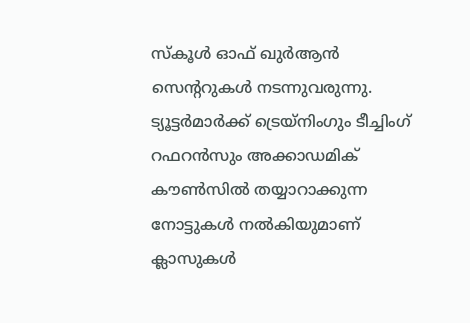സ്‌കൂള്‍ ഓഫ് ഖുര്‍ആന്‍ സെന്ററുകള്‍ നടന്നുവരുന്നു. ട്യൂട്ടര്‍മാര്‍ക്ക് ട്രെയ്‌നിംഗും ടീച്ചിംഗ് റഫറന്‍സും അക്കാഡമിക് കൗണ്‍സില്‍ തയ്യാറാക്കുന്ന നോട്ടുകള്‍ നല്‍കിയുമാണ് ക്ലാസുകള്‍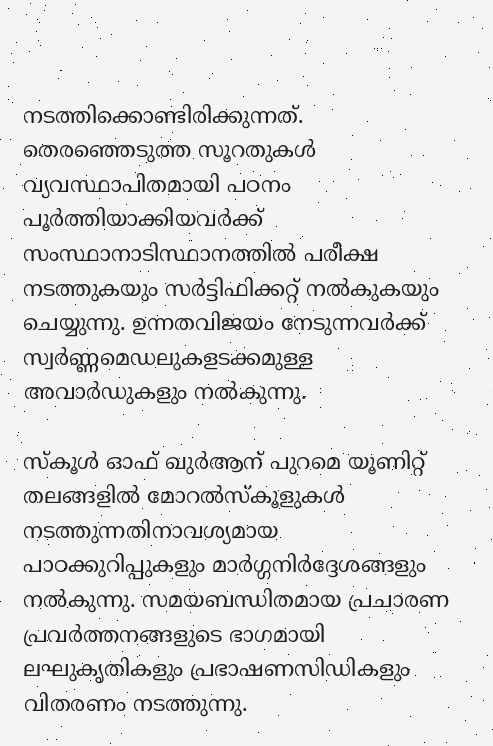നടത്തിക്കൊണ്ടിരിക്കുന്നത്. തെരഞ്ഞെടുത്ത സൂറതുകള്‍ വ്യവസ്ഥാപിതമായി പഠനം പൂര്‍ത്തിയാക്കിയവര്‍ക്ക് സംസ്ഥാനാടിസ്ഥാനത്തില്‍ പരീക്ഷ നടത്തുകയും സര്‍ട്ടിഫിക്കറ്റ് നല്‍കുകയും ചെയ്യുന്നു. ഉന്നതവിജയം നേടുന്നവര്‍ക്ക് സ്വര്‍ണ്ണമെഡലുകളടക്കമുള്ള അവാര്‍ഡുകളും നല്‍കുന്നു.

സ്‌കൂള്‍ ഓഫ് ഖുര്‍ആന് പുറമെ യൂണിറ്റ് തലങ്ങളില്‍ മോറല്‍സ്‌കൂളുകള്‍ നടത്തുന്നതിനാവശ്യമായ പാഠക്കുറിപ്പുകളും മാര്‍ഗ്ഗനിര്‍ദ്ദേശങ്ങളും നല്‍കുന്നു. സമയബന്ധിതമായ പ്രചാരണ പ്രവര്‍ത്തനങ്ങളുടെ ഭാഗമായി ലഘുകൃതികളും പ്രഭാഷണസിഡികളും വിതരണം നടത്തുന്നു.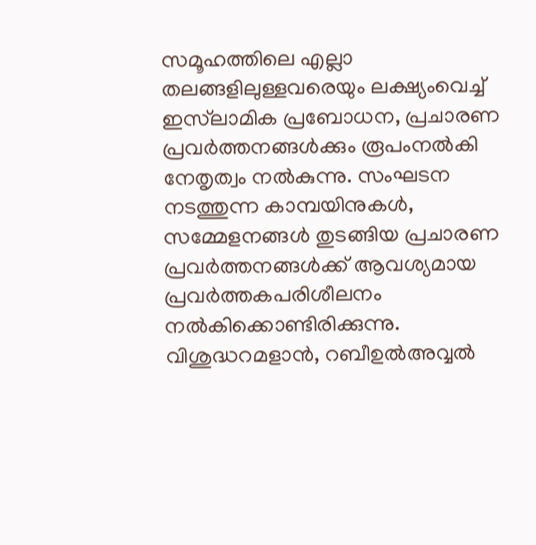സമൂഹത്തിലെ എല്ലാ തലങ്ങളിലുള്ളവരെയും ലക്ഷ്യംവെച്ച് ഇസ്‌ലാമിക പ്രബോധന, പ്രചാരണ പ്രവര്‍ത്തനങ്ങള്‍ക്കും രൂപംനല്‍കി നേതൃത്വം നല്‍കുന്നു. സംഘടന നടത്തുന്ന കാമ്പയിനുകള്‍, സമ്മേളനങ്ങള്‍ തുടങ്ങിയ പ്രചാരണ പ്രവര്‍ത്തനങ്ങള്‍ക്ക് ആവശ്യമായ പ്രവര്‍ത്തകപരിശീലനം നല്‍കിക്കൊണ്ടിരിക്കുന്നു. വിശുദ്ധറമളാന്‍, റബീഉല്‍അവ്വല്‍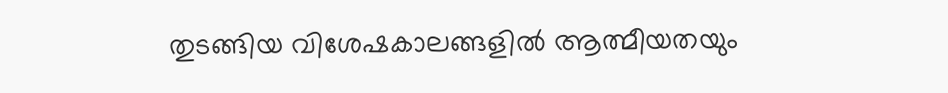തുടങ്ങിയ വിശേഷകാലങ്ങളില്‍ ആത്മീയതയും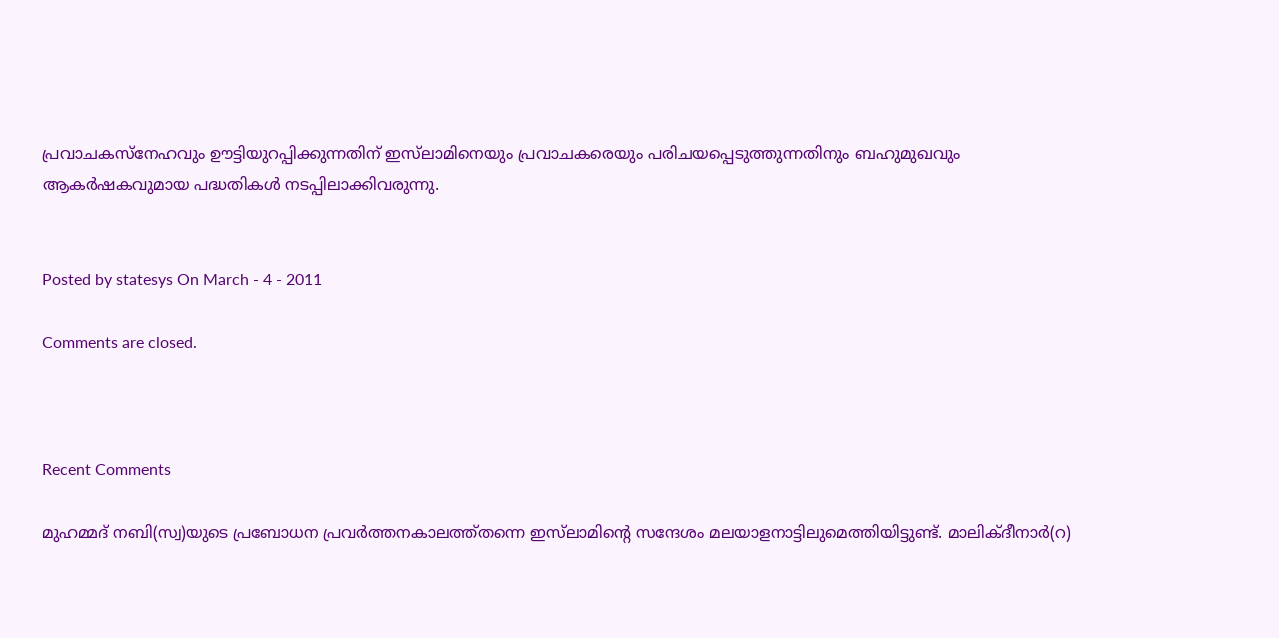പ്രവാചകസ്‌നേഹവും ഊട്ടിയുറപ്പിക്കുന്നതിന് ഇസ്‌ലാമിനെയും പ്രവാചകരെയും പരിചയപ്പെടുത്തുന്നതിനും ബഹുമുഖവും ആകര്‍ഷകവുമായ പദ്ധതികള്‍ നടപ്പിലാക്കിവരുന്നു.


Posted by statesys On March - 4 - 2011

Comments are closed.



Recent Comments

മുഹമ്മദ് നബി(സ്വ)യുടെ പ്രബോധന പ്രവര്‍ത്തനകാലത്ത്തന്നെ ഇസ്‌ലാമിന്റെ സന്ദേശം മലയാളനാട്ടിലുമെത്തിയിട്ടുണ്ട്. മാലിക്ദീനാര്‍(റ)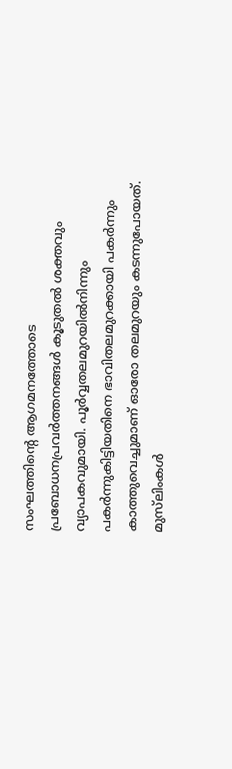സംഘത്തിന്റെ ആഗമനത്തോടെ പ്രബോധനപ്രവര്‍ത്തനങ്ങള്‍ കൂടുതല്‍ ശക്തവും വ്യാപകവുമായി. പൂര്‍വ്വതലമുറയില്‍നിന്നും പകര്‍ന്നുകിട്ടിയതിനെ ഭാവിതലമുറക്കായി പകര്‍ന്നും കാത്തുവെച്ചുമാണ് ഓരോ തലമുറയും കടന്നുപോയത്. മുസ്‌ലിംകള്‍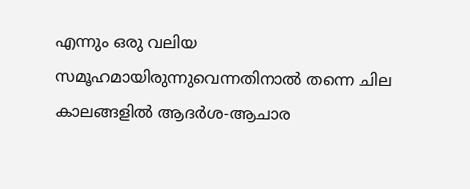എന്നും ഒരു വലിയ സമൂഹമായിരുന്നുവെന്നതിനാല്‍ തന്നെ ചില കാലങ്ങളില്‍ ആദര്‍ശ-ആചാര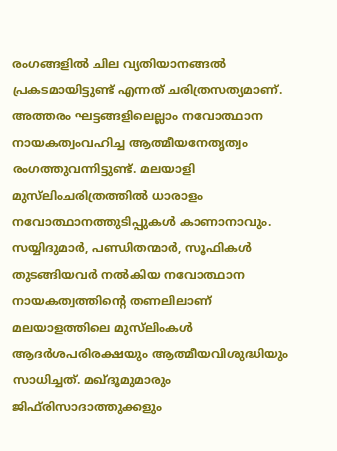രംഗങ്ങളില്‍ ചില വ്യതിയാനങ്ങല്‍ പ്രകടമായിട്ടുണ്ട് എന്നത് ചരിത്രസത്യമാണ്. അത്തരം ഘട്ടങ്ങളിലെല്ലാം നവോത്ഥാന നായകത്വംവഹിച്ച ആത്മീയനേതൃത്വം രംഗത്തുവന്നിട്ടുണ്ട്. മലയാളി മുസ്‌ലിംചരിത്രത്തില്‍ ധാരാളം നവോത്ഥാനത്തുടിപ്പുകള്‍ കാണാനാവും. സയ്യിദുമാര്‍, പണ്ഡിതന്മാര്‍, സൂഫികള്‍ തുടങ്ങിയവര്‍ നല്‍കിയ നവോത്ഥാന നായകത്വത്തിന്റെ തണലിലാണ് മലയാളത്തിലെ മുസ്‌ലിംകള്‍ ആദര്‍ശപരിരക്ഷയും ആത്മീയവിശുദ്ധിയും സാധിച്ചത്. മഖ്ദൂമുമാരും ജിഫ്‌രിസാദാത്തുക്കളും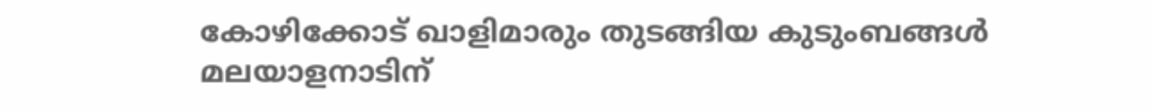കോഴിക്കോട് ഖാളിമാരും തുടങ്ങിയ കുടുംബങ്ങള്‍ മലയാളനാടിന്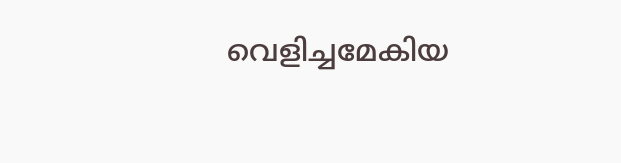വെളിച്ചമേകിയ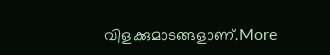വിളക്കുമാടങ്ങളാണ്.More